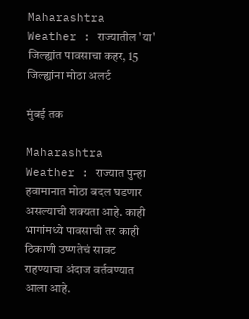Maharashtra Weather : राज्यातील 'या' जिल्ह्यांत पावसाचा कहर, 15 जिल्ह्यांना मोठा अलर्ट

मुंबई तक

Maharashtra Weather : राज्यात पुन्हा हवामानात मोठा बदल घडणार असल्याची शक्यता आहे. काही भागांमध्ये पावसाची तर काही ठिकाणी उष्णतेचं सावट राहण्याचा अंदाज वर्तवण्यात आला आहे.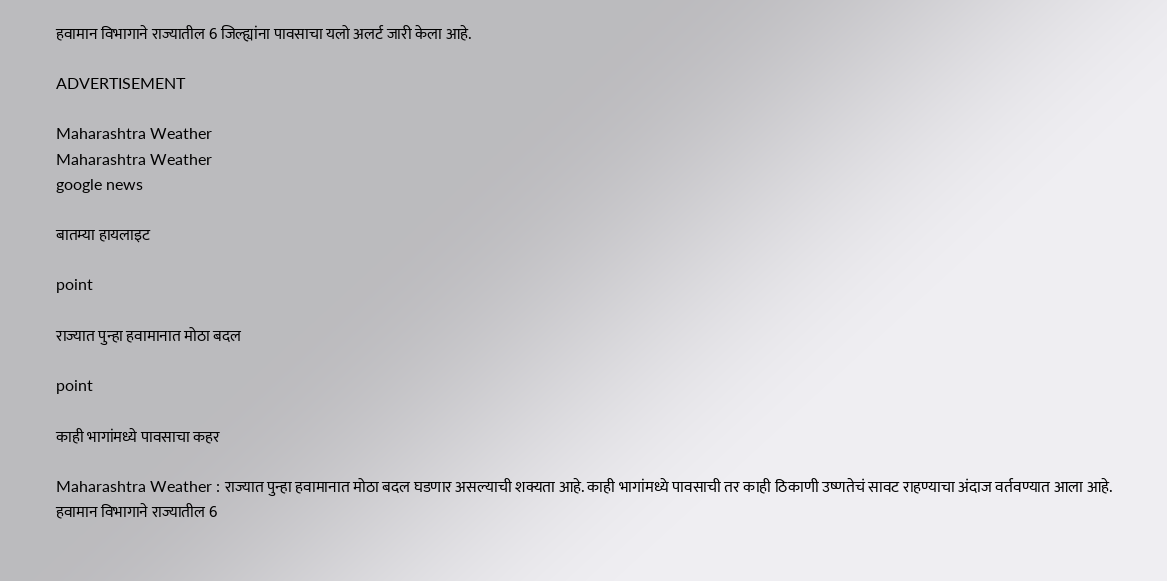हवामान विभागाने राज्यातील 6 जिल्ह्यांना पावसाचा यलो अलर्ट जारी केला आहे.

ADVERTISEMENT

Maharashtra Weather
Maharashtra Weather
google news

बातम्या हायलाइट

point

राज्यात पुन्हा हवामानात मोठा बदल

point

काही भागांमध्ये पावसाचा कहर

Maharashtra Weather : राज्यात पुन्हा हवामानात मोठा बदल घडणार असल्याची शक्यता आहे. काही भागांमध्ये पावसाची तर काही ठिकाणी उष्णतेचं सावट राहण्याचा अंदाज वर्तवण्यात आला आहे. हवामान विभागाने राज्यातील 6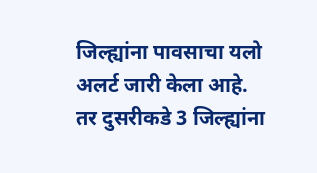जिल्ह्यांना पावसाचा यलो अलर्ट जारी केला आहे. तर दुसरीकडे 3 जिल्ह्यांना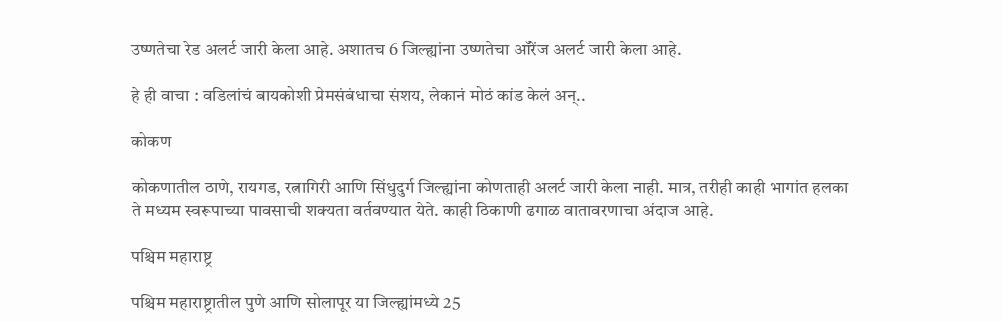उष्णतेचा रेड अलर्ट जारी केला आहे. अशातच 6 जिल्ह्यांना उष्णतेचा ऑरेंज अलर्ट जारी केला आहे.

हे ही वाचा : वडिलांचं बायकोशी प्रेमसंबंधाचा संशय, लेकानं मोठं कांड केलं अन्..

कोकण

कोकणातील ठाणे, रायगड, रत्नागिरी आणि सिंधुदुर्ग जिल्ह्यांना कोणताही अलर्ट जारी केला नाही. मात्र, तरीही काही भागांत हलका ते मध्यम स्वरूपाच्या पावसाची शक्यता वर्तवण्यात येते. काही ठिकाणी ढगाळ वातावरणाचा अंदाज आहे.

पश्चिम महाराष्ट्र

पश्चिम महाराष्ट्रातील पुणे आणि सोलापूर या जिल्ह्यांमध्ये 25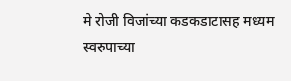मे रोजी विजांच्या कडकडाटासह मध्यम स्वरुपाच्या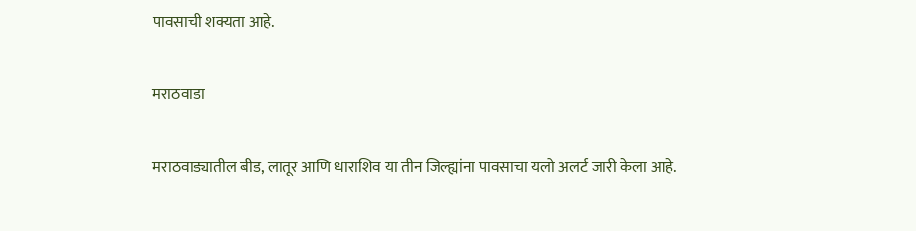पावसाची शक्यता आहे.

मराठवाडा

मराठवाड्यातील बीड, लातूर आणि धाराशिव या तीन जिल्ह्यांना पावसाचा यलो अलर्ट जारी केला आहे.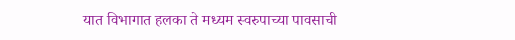यात विभागात हलका ते मध्यम स्वरुपाच्या पावसाची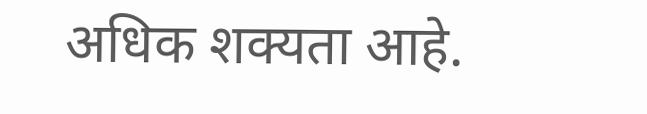अधिक शक्यता आहे.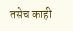तसेच काही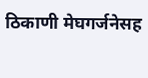ठिकाणी मेघगर्जनेसह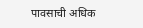पावसाची अधिक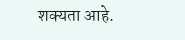शक्यता आहे.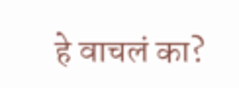हे वाचलं का?